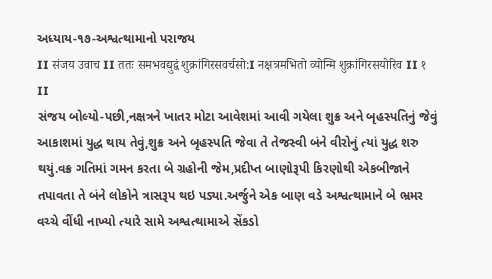અધ્યાય-૧૭-અશ્વત્થામાનો પરાજય
II संजय उवाच II ततः समभवद्युद्वं शुक्रांगिरसवर्चसो:I नक्षत्रमभितो व्योन्मि शुक्रांगिरसयोरिव II १ II
સંજય બોલ્યો-પછી,નક્ષત્રને ખાતર મોટા આવેશમાં આવી ગયેલા શુક્ર અને બૃહસ્પતિનું જેવું આકાશમાં યુદ્ધ થાય તેવું,શુક્ર અને બૃહસ્પતિ જેવા તે તેજસ્વી બંને વીરોનું ત્યાં યુદ્ધ શરુ થયું.વક્ર ગતિમાં ગમન કરતા બે ગ્રહોની જેમ,પ્રદીપ્ત બાણોરૂપી કિરણોથી એકબીજાને તપાવતા તે બંને લોકોને ત્રાસરૂપ થઇ પડ્યા.અર્જુને એક બાણ વડે અશ્વત્થામાને બે ભ્રમર વચ્ચે વીંધી નાખ્યો ત્યારે સામે અશ્વત્થામાએ સેંકડો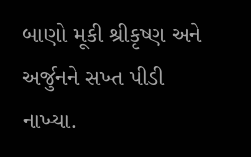બાણો મૂકી શ્રીકૃષ્ણ અને અર્જુનને સખ્ત પીડી નાખ્યા.